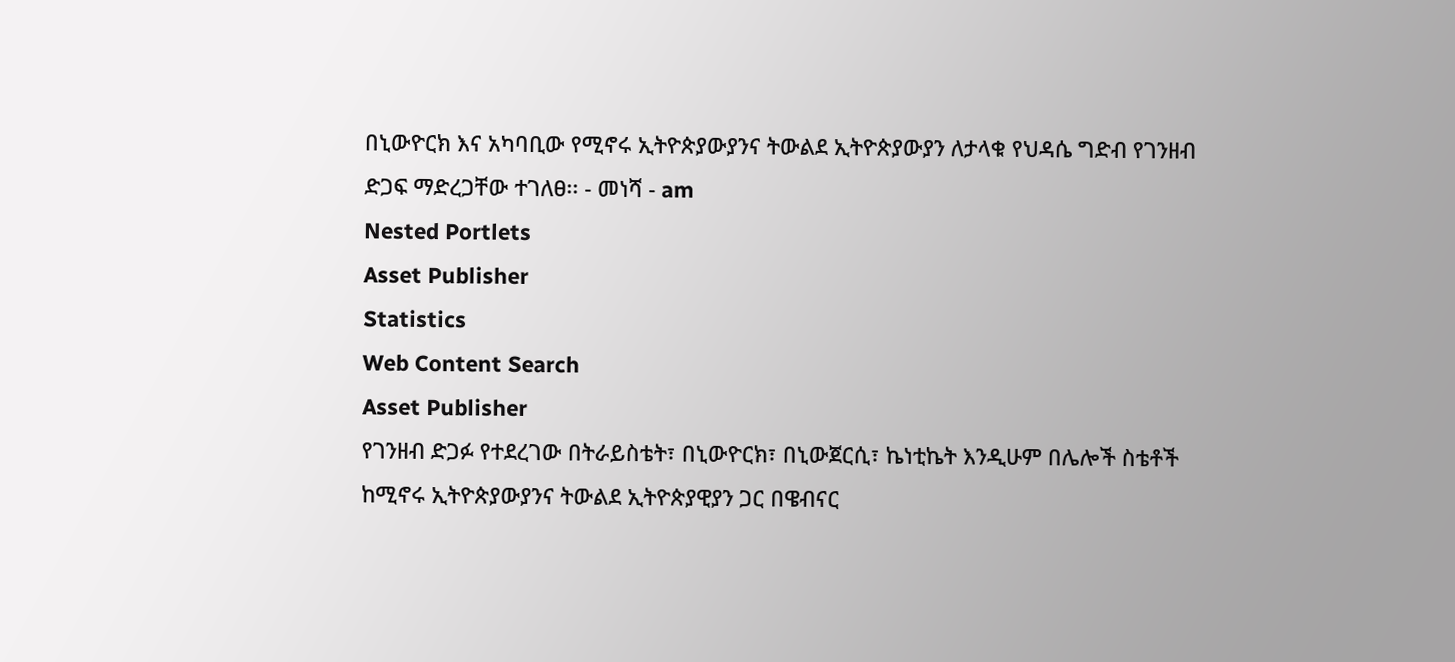በኒውዮርክ እና አካባቢው የሚኖሩ ኢትዮጵያውያንና ትውልደ ኢትዮጵያውያን ለታላቁ የህዳሴ ግድብ የገንዘብ ድጋፍ ማድረጋቸው ተገለፀ፡፡ - መነሻ - am
Nested Portlets
Asset Publisher
Statistics
Web Content Search
Asset Publisher
የገንዘብ ድጋፉ የተደረገው በትራይስቴት፣ በኒውዮርክ፣ በኒውጀርሲ፣ ኬነቲኬት እንዲሁም በሌሎች ስቴቶች ከሚኖሩ ኢትዮጵያውያንና ትውልደ ኢትዮጵያዊያን ጋር በዌብናር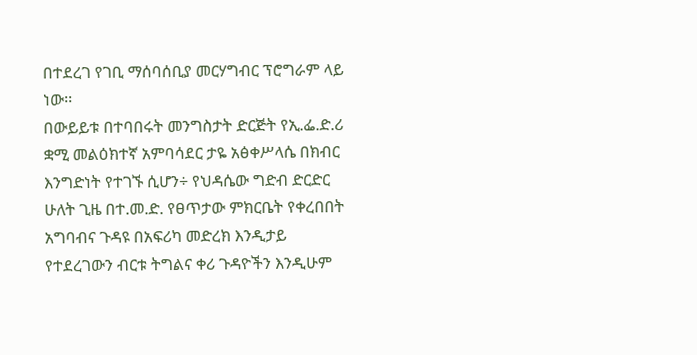በተደረገ የገቢ ማሰባሰቢያ መርሃግብር ፕሮግራም ላይ ነው፡፡
በውይይቱ በተባበሩት መንግስታት ድርጅት የኢ.ፌ.ድ.ሪ ቋሚ መልዕክተኛ አምባሳደር ታዬ አፅቀሥላሴ በክብር እንግድነት የተገኙ ሲሆን÷ የህዳሴው ግድብ ድርድር ሁለት ጊዜ በተ.መ.ድ. የፀጥታው ምክርቤት የቀረበበት አግባብና ጉዳዩ በአፍሪካ መድረክ እንዲታይ የተደረገውን ብርቱ ትግልና ቀሪ ጉዳዮችን እንዲሁም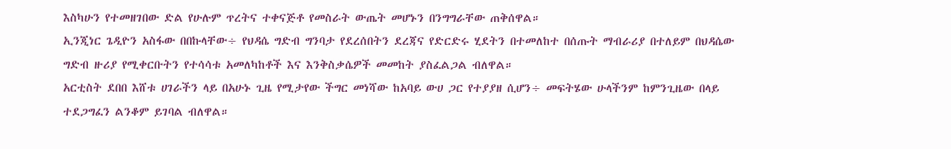እስካሁን የተመዘገበው ድል የሁሉም ጥረትና ተቀናጅቶ የመስራት ውጤት መሆኑን በንግግራቸው ጠቅሰዋል።
ኢንጂነር ጌዲዮን አስፋው በበኩላቸው÷ የህዳሴ ግድብ ግንባታ የደረሰበትን ደረጃና የድርድሩ ሂደትን በተመለከተ በሰጡት ማብራሪያ በተለይም በህዳሴው ግድብ ዙሪያ የሚቀርቡትን የተሳሳቱ አመለካከቶች እና እንቅስቃሴዎች መመከት ያስፈልጋል ብለዋል።
አርቲስት ደበበ እሸቱ ሀገራችን ላይ በአሁኑ ጊዜ የሚታየው ችግር መነሻው ከአባይ ውሀ ጋር የተያያዘ ሲሆን÷ መፍትሄው ሁላችንም ከምንጊዜው በላይ ተደጋግፈን ልንቆም ይገባል ብለዋል።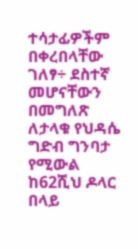ተሳታፊዎችም በቀረበላቸው ገለፃ÷ ደስተኛ መሆናቸውን በመግለጽ ለታላቁ የህዳሴ ግድብ ግንባታ የሚውል ከ62ሺህ ዶላር በላይ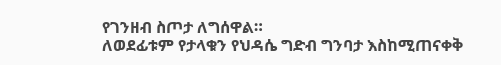የገንዘብ ስጦታ ለግሰዋል።
ለወደፊቱም የታላቁን የህዳሴ ግድብ ግንባታ እስከሚጠናቀቅ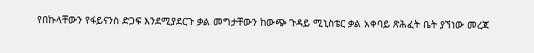የበኩላቸውን የፋይናንስ ድጋፍ እንደሚያደርጉ ቃል መግታቸውን ከውጭ ጉዳይ ሚኒስቴር ቃል አቀባይ ጽሕፈት ቤት ያኘነው መረጃ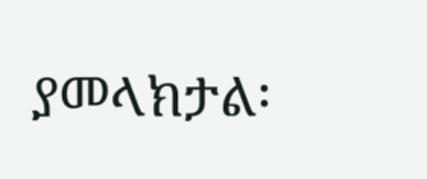ያመላክታል፡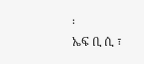፡
ኤፍ ቢ ሲ ፣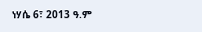ነሃሴ 6፣ 2013 ዓ.ም